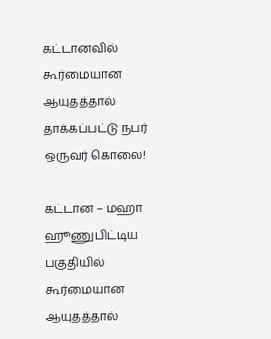கட்டானவில் கூர்மையான ஆயுதத்தால் தாக்கப்பட்டு நபர் ஒருவர் கொலை!

கட்டான – மஹா ஹூணுபிட்டிய பகுதியில் கூர்மையான ஆயுதத்தால்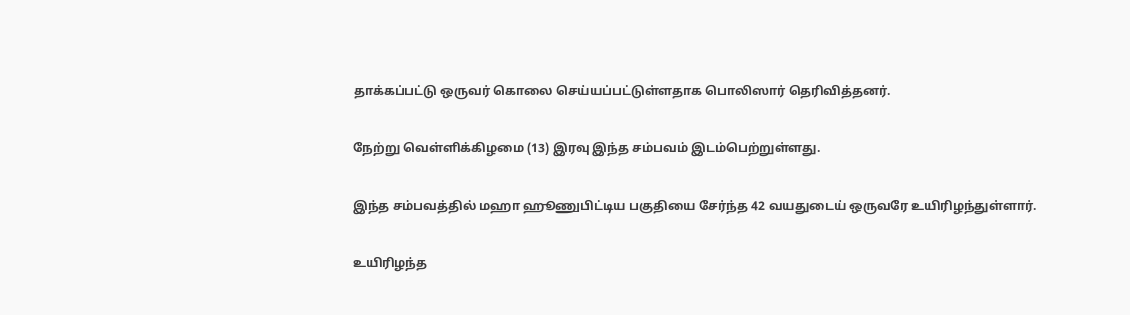தாக்கப்பட்டு ஒருவர் கொலை செய்யப்பட்டுள்ளதாக பொலிஸார் தெரிவித்தனர்.

நேற்று வெள்ளிக்கிழமை (13) இரவு இந்த சம்பவம் இடம்பெற்றுள்ளது.

இந்த சம்பவத்தில் மஹா ஹூணுபிட்டிய பகுதியை சேர்ந்த 42 வயதுடைய் ஒருவரே உயிரிழந்துள்ளார்.

உயிரிழந்த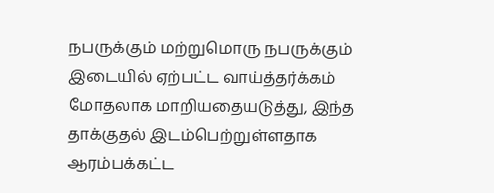நபருக்கும் மற்றுமொரு நபருக்கும் இடையில் ஏற்பட்ட வாய்த்தர்க்கம் மோதலாக மாறியதையடுத்து, இந்த தாக்குதல் இடம்பெற்றுள்ளதாக ஆரம்பக்கட்ட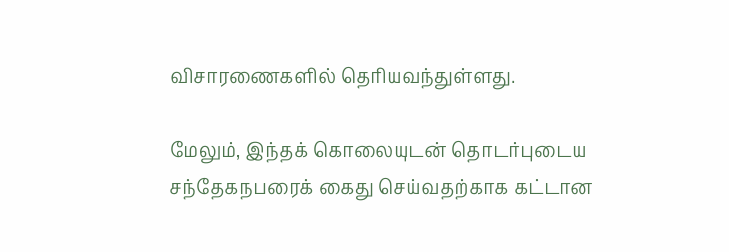விசாரணைகளில் தெரியவந்துள்ளது.

மேலும், இந்தக் கொலையுடன் தொடர்புடைய சந்தேகநபரைக் கைது செய்வதற்காக கட்டான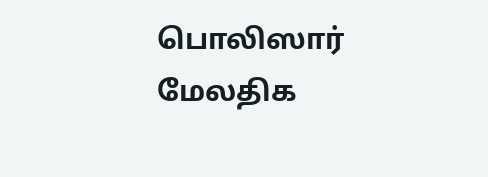பொலிஸார் மேலதிக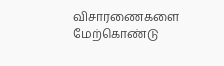விசாரணைகளை மேற்கொண்டு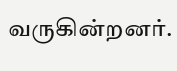வருகின்றனர்.